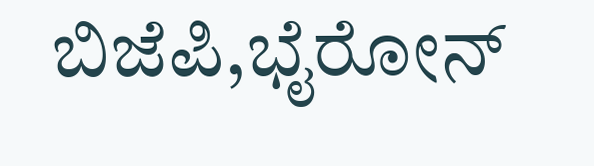ಬಿಜೆಪಿ,ಭೈರೋನ್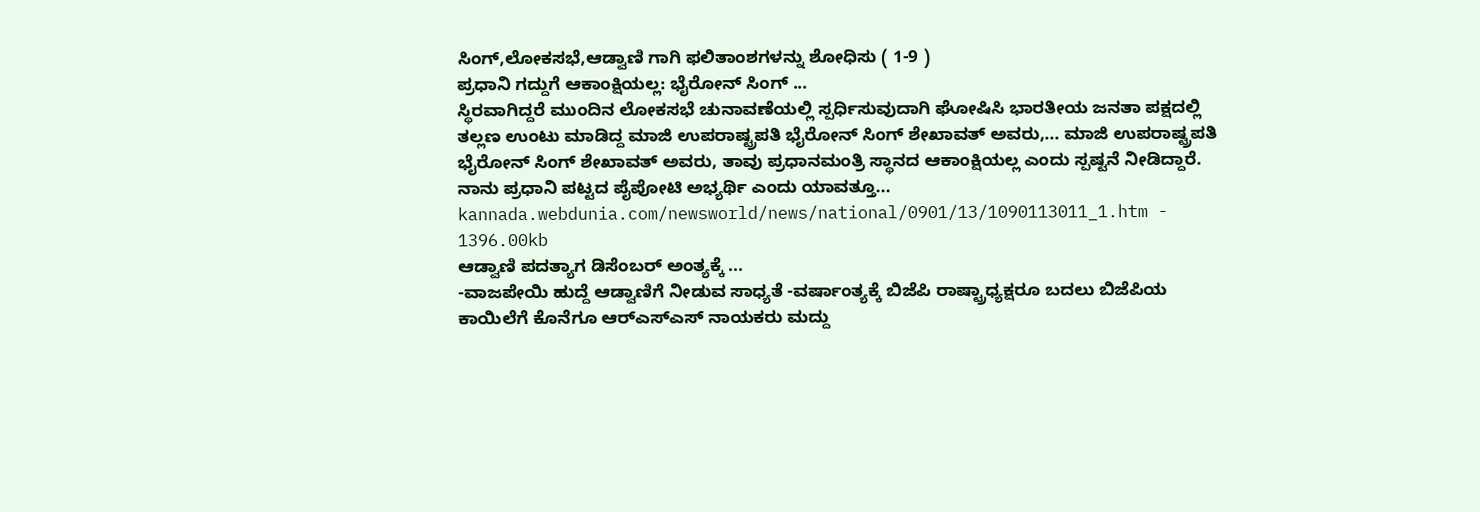ಸಿಂಗ್,ಲೋಕಸಭೆ,ಆಡ್ವಾಣಿ ಗಾಗಿ ಫಲಿತಾಂಶಗಳನ್ನು ಶೋಧಿಸು ( 1-9 )
ಪ್ರಧಾನಿ ಗದ್ದುಗೆ ಆಕಾಂಕ್ಷಿಯಲ್ಲ: ಭೈರೋನ್ ಸಿಂಗ್ ...
ಸ್ಥಿರವಾಗಿದ್ದರೆ ಮುಂದಿನ ಲೋಕಸಭೆ ಚುನಾವಣೆಯಲ್ಲಿ ಸ್ಪರ್ಧಿಸುವುದಾಗಿ ಘೋಷಿಸಿ ಭಾರತೀಯ ಜನತಾ ಪಕ್ಷದಲ್ಲಿ ತಲ್ಲಣ ಉಂಟು ಮಾಡಿದ್ದ ಮಾಜಿ ಉಪರಾಷ್ಟ್ರಪತಿ ಭೈರೋನ್ ಸಿಂಗ್ ಶೇಖಾವತ್ ಅವರು,... ಮಾಜಿ ಉಪರಾಷ್ಟ್ರಪತಿ ಭೈರೋನ್ ಸಿಂಗ್ ಶೇಖಾವತ್ ಅವರು, ತಾವು ಪ್ರಧಾನಮಂತ್ರಿ ಸ್ಥಾನದ ಆಕಾಂಕ್ಷಿಯಲ್ಲ ಎಂದು ಸ್ಪಷ್ಟನೆ ನೀಡಿದ್ದಾರೆ. ನಾನು ಪ್ರಧಾನಿ ಪಟ್ಟದ ಪೈಪೋಟಿ ಅಭ್ಯರ್ಥಿ ಎಂದು ಯಾವತ್ತೂ...
kannada.webdunia.com/newsworld/news/national/0901/13/1090113011_1.htm - 1396.00kb
ಆಡ್ವಾಣಿ ಪದತ್ಯಾಗ ಡಿಸೆಂಬರ್‌ ಅಂತ್ಯಕ್ಕೆ ...
-ವಾಜಪೇಯಿ ಹುದ್ದೆ ಆಡ್ವಾಣಿಗೆ ನೀಡುವ ಸಾಧ್ಯತೆ -ವರ್ಷಾಂತ್ಯಕ್ಕೆ ಬಿಜೆಪಿ ರಾಷ್ಟ್ರಾಧ್ಯಕ್ಷರೂ ಬದಲು ಬಿಜೆಪಿಯ ಕಾಯಿಲೆಗೆ ಕೊನೆಗೂ ಆರ್‌ಎಸ್‌ಎಸ್‌ ನಾಯಕರು ಮದ್ದು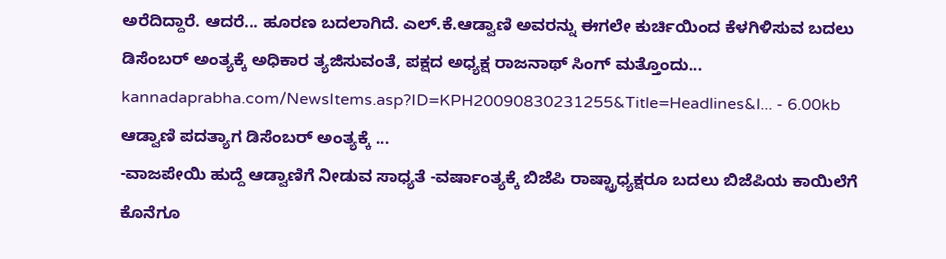ಅರೆದಿದ್ದಾರೆ. ಆದರೆ... ಹೂರಣ ಬದಲಾಗಿದೆ. ಎಲ್‌.ಕೆ.ಆಡ್ವಾಣಿ ಅವರನ್ನು ಈಗಲೇ ಕುರ್ಚಿಯಿಂದ ಕೆಳಗಿಳಿಸುವ ಬದಲು ಡಿಸೆಂಬರ್‌ ಅಂತ್ಯಕ್ಕೆ ಅಧಿಕಾರ ತ್ಯಜಿಸುವಂತೆ, ಪಕ್ಷದ ಅಧ್ಯಕ್ಷ ರಾಜನಾಥ್‌ ಸಿಂಗ್‌ ಮತ್ತೊಂದು...
kannadaprabha.com/NewsItems.asp?ID=KPH20090830231255&Title=Headlines&l... - 6.00kb
ಆಡ್ವಾಣಿ ಪದತ್ಯಾಗ ಡಿಸೆಂಬರ್‌ ಅಂತ್ಯಕ್ಕೆ ...
-ವಾಜಪೇಯಿ ಹುದ್ದೆ ಆಡ್ವಾಣಿಗೆ ನೀಡುವ ಸಾಧ್ಯತೆ -ವರ್ಷಾಂತ್ಯಕ್ಕೆ ಬಿಜೆಪಿ ರಾಷ್ಟ್ರಾಧ್ಯಕ್ಷರೂ ಬದಲು ಬಿಜೆಪಿಯ ಕಾಯಿಲೆಗೆ ಕೊನೆಗೂ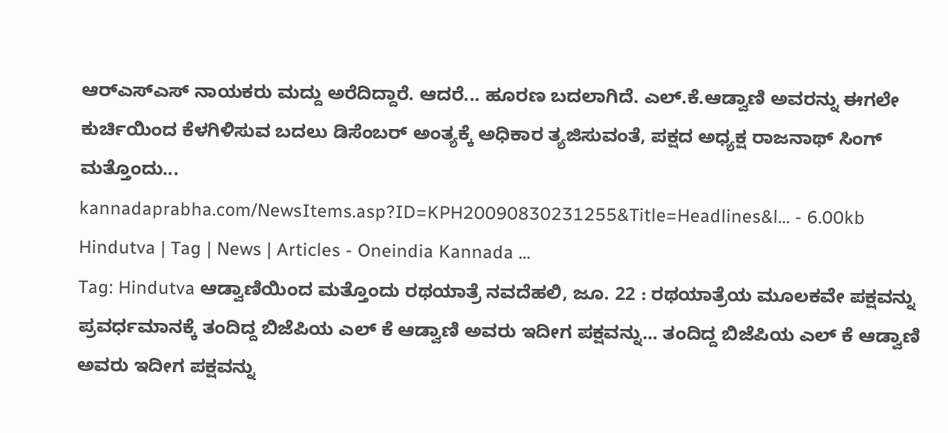ಆರ್‌ಎಸ್‌ಎಸ್‌ ನಾಯಕರು ಮದ್ದು ಅರೆದಿದ್ದಾರೆ. ಆದರೆ... ಹೂರಣ ಬದಲಾಗಿದೆ. ಎಲ್‌.ಕೆ.ಆಡ್ವಾಣಿ ಅವರನ್ನು ಈಗಲೇ ಕುರ್ಚಿಯಿಂದ ಕೆಳಗಿಳಿಸುವ ಬದಲು ಡಿಸೆಂಬರ್‌ ಅಂತ್ಯಕ್ಕೆ ಅಧಿಕಾರ ತ್ಯಜಿಸುವಂತೆ, ಪಕ್ಷದ ಅಧ್ಯಕ್ಷ ರಾಜನಾಥ್‌ ಸಿಂಗ್‌ ಮತ್ತೊಂದು...
kannadaprabha.com/NewsItems.asp?ID=KPH20090830231255&Title=Headlines&l... - 6.00kb
Hindutva | Tag | News | Articles - Oneindia Kannada ...
Tag: Hindutva ಆಡ್ವಾಣಿಯಿಂದ ಮತ್ತೊಂದು ರಥಯಾತ್ರೆ ನವದೆಹಲಿ, ಜೂ. 22 : ರಥಯಾತ್ರೆಯ ಮೂಲಕವೇ ಪಕ್ಷವನ್ನು ಪ್ರವರ್ಧಮಾನಕ್ಕೆ ತಂದಿದ್ದ ಬಿಜೆಪಿಯ ಎಲ್ ಕೆ ಆಡ್ವಾಣಿ ಅವರು ಇದೀಗ ಪಕ್ಷವನ್ನು... ತಂದಿದ್ದ ಬಿಜೆಪಿಯ ಎಲ್ ಕೆ ಆಡ್ವಾಣಿ ಅವರು ಇದೀಗ ಪಕ್ಷವನ್ನು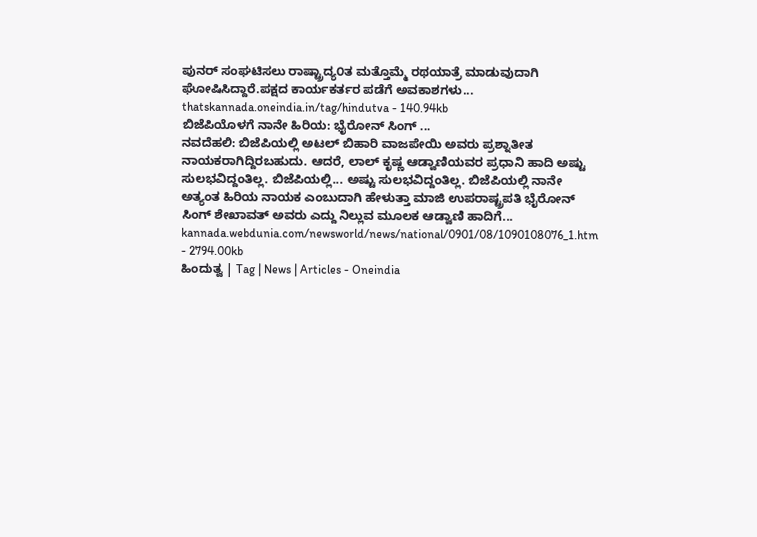ಪುನರ್ ಸಂಘಟಿಸಲು ರಾಷ್ಟ್ರಾದ್ಯ೦ತ ಮತ್ತೊಮ್ಮೆ ರಥಯಾತ್ರೆ ಮಾಡುವುದಾಗಿ ಘೋಷಿಸಿದ್ದಾರೆ.ಪಕ್ಷದ ಕಾರ್ಯಕರ್ತರ ಪಡೆಗೆ ಅವಕಾಶಗಳು...
thatskannada.oneindia.in/tag/hindutva - 140.94kb
ಬಿಜೆಪಿಯೊಳಗೆ ನಾನೇ ಹಿರಿಯ: ಭೈರೋನ್ ಸಿಂಗ್ ...
ನವದೆಹಲಿ: ಬಿಜೆಪಿಯಲ್ಲಿ ಅಟಲ್ ಬಿಹಾರಿ ವಾಜಪೇಯಿ ಅವರು ಪ್ರಶ್ನಾತೀತ ನಾಯಕರಾಗಿದ್ದಿರಬಹುದು. ಆದರೆ, ಲಾಲ್ ಕೃಷ್ಣ ಆಡ್ವಾಣಿಯವರ ಪ್ರಧಾನಿ ಹಾದಿ ಅಷ್ಟು ಸುಲಭವಿದ್ದಂತಿಲ್ಲ. ಬಿಜೆಪಿಯಲ್ಲಿ... ಅಷ್ಟು ಸುಲಭವಿದ್ದಂತಿಲ್ಲ. ಬಿಜೆಪಿಯಲ್ಲಿ ನಾನೇ ಅತ್ಯಂತ ಹಿರಿಯ ನಾಯಕ ಎಂಬುದಾಗಿ ಹೇಳುತ್ತಾ ಮಾಜಿ ಉಪರಾಷ್ಟ್ರಪತಿ ಭೈರೋನ್ ಸಿಂಗ್ ಶೇಖಾವತ್ ಅವರು ಎದ್ದು ನಿಲ್ಲುವ ಮೂಲಕ ಆಡ್ವಾಣಿ ಹಾದಿಗೆ...
kannada.webdunia.com/newsworld/news/national/0901/08/1090108076_1.htm - 2794.00kb
ಹಿಂದುತ್ವ | Tag | News | Articles - Oneindia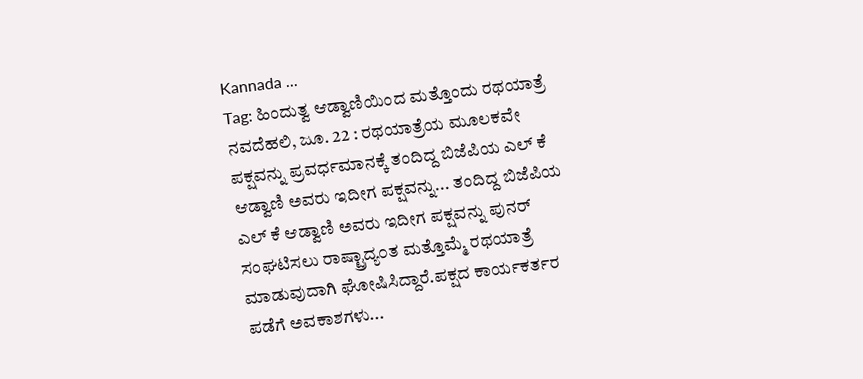Kannada ...
Tag: ಹಿಂದುತ್ವ ಆಡ್ವಾಣಿಯಿಂದ ಮತ್ತೊಂದು ರಥಯಾತ್ರೆ ನವದೆಹಲಿ, ಜೂ. 22 : ರಥಯಾತ್ರೆಯ ಮೂಲಕವೇ ಪಕ್ಷವನ್ನು ಪ್ರವರ್ಧಮಾನಕ್ಕೆ ತಂದಿದ್ದ ಬಿಜೆಪಿಯ ಎಲ್ ಕೆ ಆಡ್ವಾಣಿ ಅವರು ಇದೀಗ ಪಕ್ಷವನ್ನು... ತಂದಿದ್ದ ಬಿಜೆಪಿಯ ಎಲ್ ಕೆ ಆಡ್ವಾಣಿ ಅವರು ಇದೀಗ ಪಕ್ಷವನ್ನು ಪುನರ್ ಸಂಘಟಿಸಲು ರಾಷ್ಟ್ರಾದ್ಯ೦ತ ಮತ್ತೊಮ್ಮೆ ರಥಯಾತ್ರೆ ಮಾಡುವುದಾಗಿ ಘೋಷಿಸಿದ್ದಾರೆ.ಪಕ್ಷದ ಕಾರ್ಯಕರ್ತರ ಪಡೆಗೆ ಅವಕಾಶಗಳು...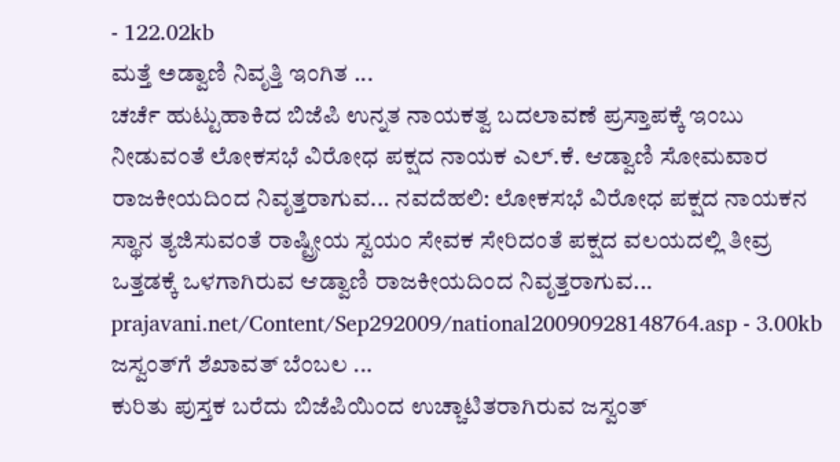- 122.02kb
ಮತ್ತೆ ಅಡ್ವಾಣಿ ನಿವೃತ್ತಿ ಇಂಗಿತ ...
ಚರ್ಚೆ ಹುಟ್ಟುಹಾಕಿದ ಬಿಜೆಪಿ ಉನ್ನತ ನಾಯಕತ್ವ ಬದಲಾವಣೆ ಪ್ರಸ್ತಾಪಕ್ಕೆ ಇಂಬು ನೀಡುವಂತೆ ಲೋಕಸಭೆ ವಿರೋಧ ಪಕ್ಷದ ನಾಯಕ ಎಲ್.ಕೆ. ಆಡ್ವಾಣಿ ಸೋಮವಾರ ರಾಜಕೀಯದಿಂದ ನಿವೃತ್ತರಾಗುವ... ನವದೆಹಲಿ: ಲೋಕಸಭೆ ವಿರೋಧ ಪಕ್ಷದ ನಾಯಕನ ಸ್ಥಾನ ತ್ಯಜಿಸುವಂತೆ ರಾಷ್ಟ್ರೀಯ ಸ್ವಯಂ ಸೇವಕ ಸೇರಿದಂತೆ ಪಕ್ಷದ ವಲಯದಲ್ಲಿ ತೀವ್ರ ಒತ್ತಡಕ್ಕೆ ಒಳಗಾಗಿರುವ ಆಡ್ವಾಣಿ ರಾಜಕೀಯದಿಂದ ನಿವೃತ್ತರಾಗುವ...
prajavani.net/Content/Sep292009/national20090928148764.asp - 3.00kb
ಜಸ್ವಂತ್‌ಗೆ ಶೆಖಾವತ್ ಬೆಂಬಲ ...
ಕುರಿತು ಪುಸ್ತಕ ಬರೆದು ಬಿಜೆಪಿಯಿಂದ ಉಚ್ಚಾಟಿತರಾಗಿರುವ ಜಸ್ವಂತ್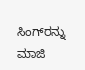ಸಿಂಗ್‌ರನ್ನು ಮಾಜಿ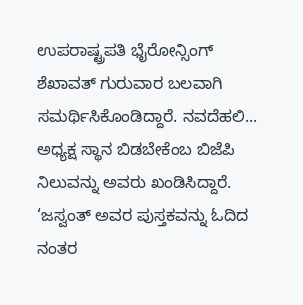ಉಪರಾಷ್ಟ್ರಪತಿ ಭೈರೋನ್ಸಿಂಗ್ ಶೆಖಾವತ್ ಗುರುವಾರ ಬಲವಾಗಿ ಸಮರ್ಥಿಸಿಕೊಂಡಿದ್ದಾರೆ. ನವದೆಹಲಿ... ಅಧ್ಯಕ್ಷ ಸ್ಥಾನ ಬಿಡಬೇಕೆಂಬ ಬಿಜೆಪಿ ನಿಲುವನ್ನು ಅವರು ಖಂಡಿಸಿದ್ದಾರೆ. ‘ಜಸ್ವಂತ್ ಅವರ ಪುಸ್ತಕವನ್ನು ಓದಿದ ನಂತರ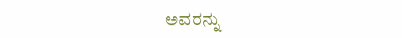ಅವರನ್ನು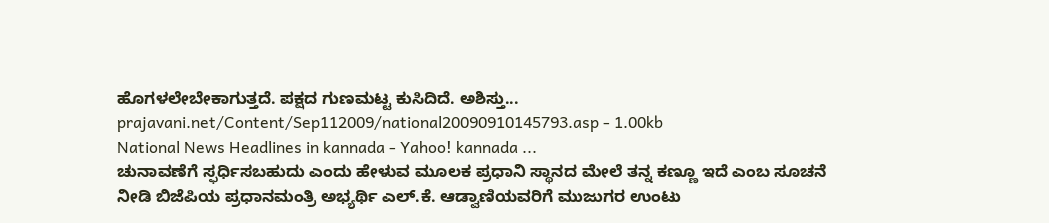ಹೊಗಳಲೇಬೇಕಾಗುತ್ತದೆ. ಪಕ್ಷದ ಗುಣಮಟ್ಟ ಕುಸಿದಿದೆ. ಅಶಿಸ್ತು...
prajavani.net/Content/Sep112009/national20090910145793.asp - 1.00kb
National News Headlines in kannada - Yahoo! kannada ...
ಚುನಾವಣೆಗೆ ಸ್ಫರ್ಧಿಸಬಹುದು ಎಂದು ಹೇಳುವ ಮೂಲಕ ಪ್ರಧಾನಿ ಸ್ಥಾನದ ಮೇಲೆ ತನ್ನ ಕಣ್ಣೂ ಇದೆ ಎಂಬ ಸೂಚನೆ ನೀಡಿ ಬಿಜೆಪಿಯ ಪ್ರಧಾನಮಂತ್ರಿ ಅಭ್ಯರ್ಥಿ ಎಲ್.ಕೆ. ಆಡ್ವಾಣಿಯವರಿಗೆ ಮುಜುಗರ ಉಂಟು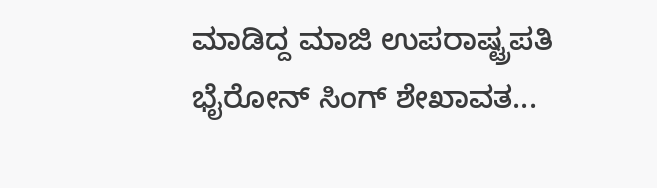ಮಾಡಿದ್ದ ಮಾಜಿ ಉಪರಾಷ್ಟ್ರಪತಿ ಭೈರೋನ್ ಸಿಂಗ್ ಶೇಖಾವತ...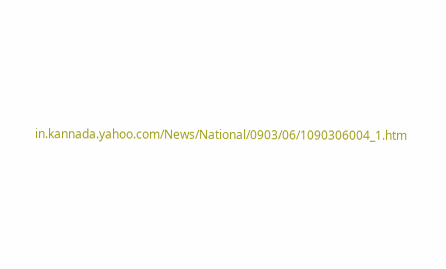in.kannada.yahoo.com/News/National/0903/06/1090306004_1.htm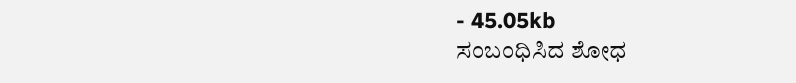- 45.05kb
ಸಂಬಂಧಿಸಿದ ಶೋಧ